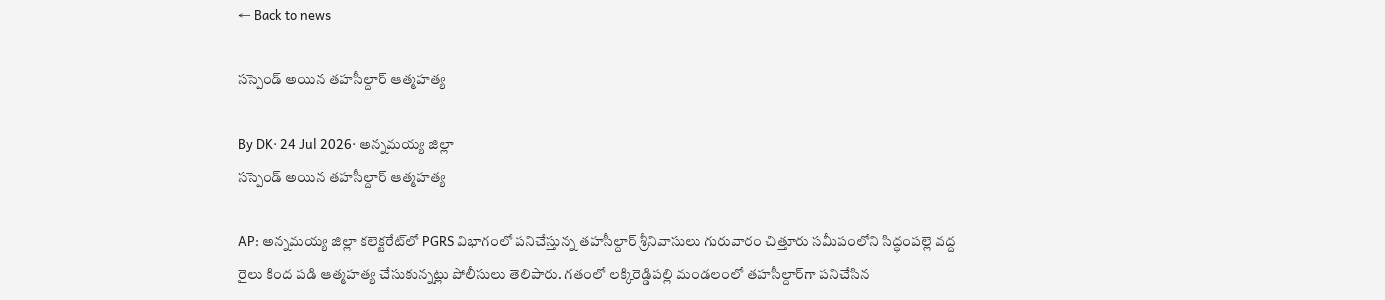← Back to news

సస్పెండ్ అయిన తహసీల్దార్ ఆత్మహత్య

By DK· 24 Jul 2026· అన్నమయ్య జిల్లా
సస్పెండ్ అయిన తహసీల్దార్ ఆత్మహత్య

AP: అన్నమయ్య జిల్లా కలెక్టరేట్‌లో PGRS విభాగంలో పనిచేస్తున్న తహసీల్దార్ శ్రీనివాసులు గురువారం చిత్తూరు సమీపంలోని సిద్ధంపల్లె వద్ద రైలు కింద పడి ఆత్మహత్య చేసుకున్నట్లు పోలీసులు తెలిపారు. గతంలో లక్కిరెడ్డిపల్లి మండలంలో తహసీల్దార్‌గా పనిచేసిన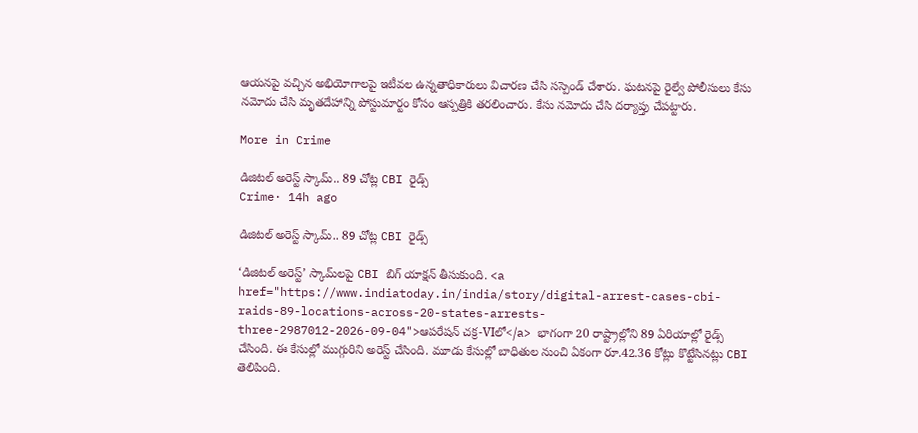ఆయనపై వచ్చిన అభియోగాలపై ఇటీవల ఉన్నతాధికారులు విచారణ చేసి సస్పెండ్ చేశారు. ఘటనపై రైల్వే పోలీసులు కేసు నమోదు చేసి మృతదేహాన్ని పోస్టుమార్టం కోసం ఆస్పత్రికి తరలించారు. కేసు నమోదు చేసి దర్యాప్తు చేపట్టారు.

More in Crime

డిజిటల్ అరెస్ట్ స్కామ్.. 89 చోట్ల CBI రైడ్స్
Crime· 14h ago

డిజిటల్ అరెస్ట్ స్కామ్.. 89 చోట్ల CBI రైడ్స్

‘డిజిటల్ అరెస్ట్’ స్కామ్‌లపై CBI బిగ్ యాక్షన్ తీసుకుంది. <a href="https://www.indiatoday.in/india/story/digital-arrest-cases-cbi-raids-89-locations-across-20-states-arrests-three-2987012-2026-09-04">ఆపరేషన్ చక్ర-VIలో</a> భాగంగా 20 రాష్ట్రాల్లోని 89 ఏరియాల్లో రైడ్స్ చేసింది. ఈ కేసుల్లో ముగ్గురిని అరెస్ట్ చేసింది. మూడు కేసుల్లో బాధితుల నుంచి ఏకంగా రూ.42.36 కోట్లు కొట్టేసినట్లు CBI తెలిపింది.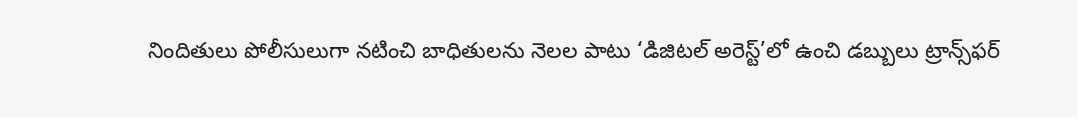నిందితులు పోలీసులుగా నటించి బాధితులను నెలల పాటు ‘డిజిటల్ అరెస్ట్’లో ఉంచి డబ్బులు ట్రాన్స్‌ఫర్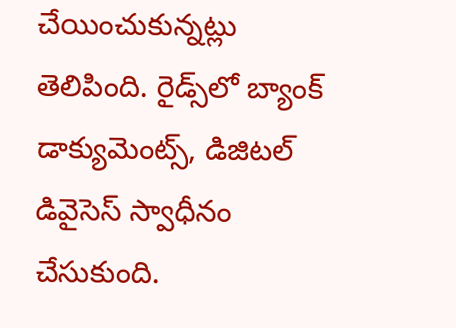చేయించుకున్నట్లు తెలిపింది. రైడ్స్‌లో బ్యాంక్ డాక్యుమెంట్స్, డిజిటల్ డివైసెస్ స్వాధీనం చేసుకుంది.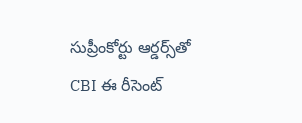సుప్రీంకోర్టు ఆర్డర్స్‌తో CBI ఈ రీసెంట్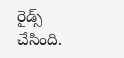రైడ్స్ చేసింది.